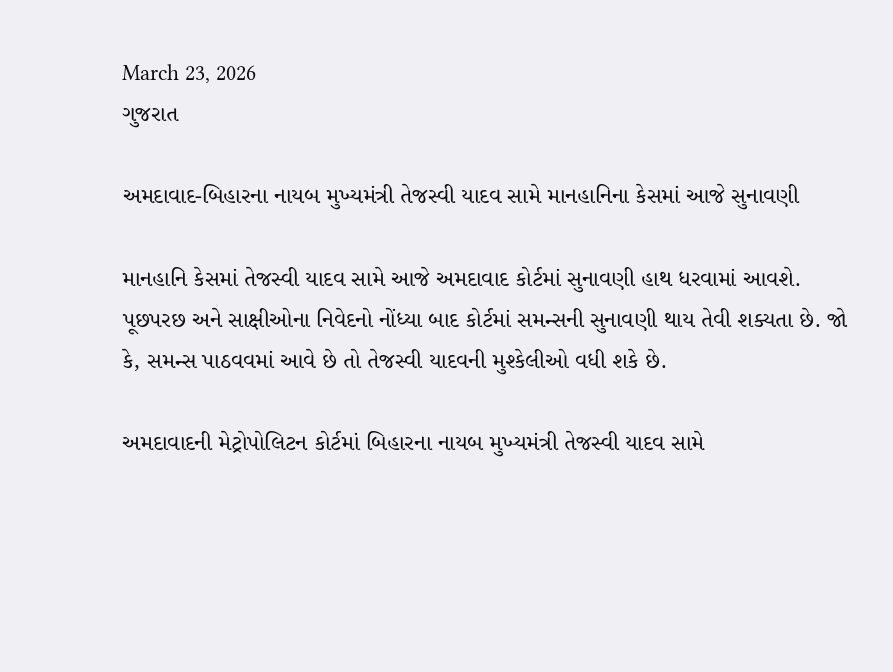March 23, 2026
ગુજરાત

અમદાવાદ-બિહારના નાયબ મુખ્યમંત્રી તેજસ્વી યાદવ સામે માનહાનિના કેસમાં આજે સુનાવણી

માનહાનિ કેસમાં તેજસ્વી યાદવ સામે આજે અમદાવાદ કોર્ટમાં સુનાવણી હાથ ધરવામાં આવશે. પૂછપરછ અને સાક્ષીઓના નિવેદનો નોંધ્યા બાદ કોર્ટમાં સમન્સની સુનાવણી થાય તેવી શક્યતા છે. જો કે, સમન્સ પાઠવવમાં આવે છે તો તેજસ્વી યાદવની મુશ્કેલીઓ વધી શકે છે.

અમદાવાદની મેટ્રોપોલિટન કોર્ટમાં બિહારના નાયબ મુખ્યમંત્રી તેજસ્વી યાદવ સામે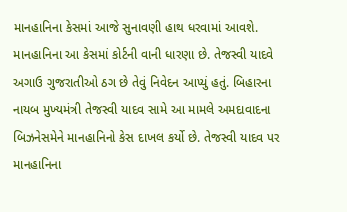માનહાનિના કેસમાં આજે સુનાવણી હાથ ધરવામાં આવશે. માનહાનિના આ કેસમાં કોર્ટની વાની ધારણા છે. તેજસ્વી યાદવે અગાઉ ગુજરાતીઓ ઠગ છે તેવું નિવેદન આપ્યું હતું. બિહારના નાયબ મુખ્યમંત્રી તેજસ્વી યાદવ સામે આ મામલે અમદાવાદના બિઝનેસમેને માનહાનિનો કેસ દાખલ કર્યો છે. તેજસ્વી યાદવ પર માનહાનિના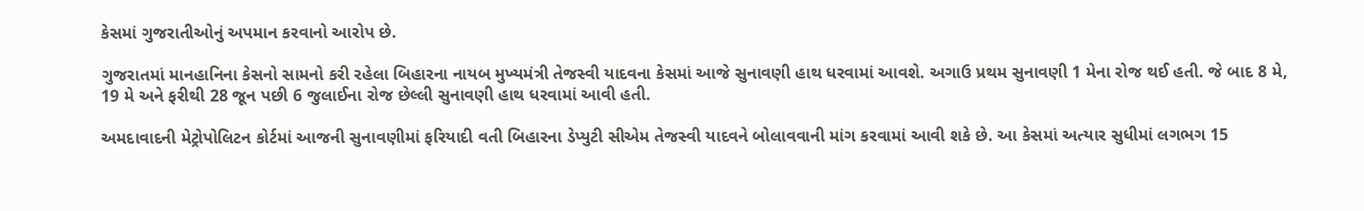કેસમાં ગુજરાતીઓનું અપમાન કરવાનો આરોપ છે.

ગુજરાતમાં માનહાનિના કેસનો સામનો કરી રહેલા બિહારના નાયબ મુખ્યમંત્રી તેજસ્વી યાદવના કેસમાં આજે સુનાવણી હાથ ધરવામાં આવશે. અગાઉ પ્રથમ સુનાવણી 1 મેના રોજ થઈ હતી. જે બાદ 8 મે, 19 મે અને ફરીથી 28 જૂન પછી 6 જુલાઈના રોજ છેલ્લી સુનાવણી હાથ ધરવામાં આવી હતી.

અમદાવાદની મેટ્રોપોલિટન કોર્ટમાં આજની સુનાવણીમાં ફરિયાદી વતી બિહારના ડેપ્યુટી સીએમ તેજસ્વી યાદવને બોલાવવાની માંગ કરવામાં આવી શકે છે. આ કેસમાં અત્યાર સુધીમાં લગભગ 15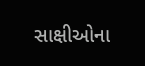સાક્ષીઓના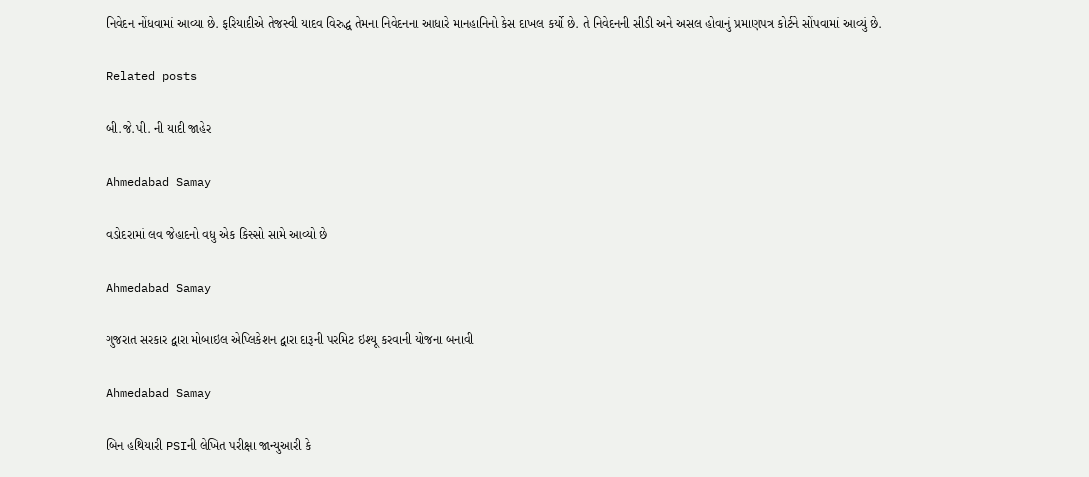નિવેદન નોંધવામાં આવ્યા છે. ફરિયાદીએ તેજસ્વી યાદવ વિરુદ્ધ તેમના નિવેદનના આધારે માનહાનિનો કેસ દાખલ કર્યો છે. તે નિવેદનની સીડી અને અસલ હોવાનું પ્રમાણપત્ર કોર્ટને સોંપવામાં આવ્યું છે.

Related posts

બી.જે.પી. ની યાદી જાહેર

Ahmedabad Samay

વડોદરામાં લવ જેહાદનો વધુ એક કિસ્સો સામે આવ્યો છે

Ahmedabad Samay

ગુજરાત સરકાર દ્વારા મોબાઇલ એપ્લિકેશન દ્વારા દારૂની પરમિટ ઇશ્યૂ કરવાની યોજના બનાવી

Ahmedabad Samay

બિન હથિયારી PSIની લેખિત પરીક્ષા જાન્યુઆરી કે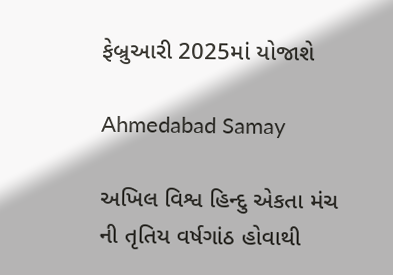ફેબ્રુઆરી 2025માં યોજાશે

Ahmedabad Samay

અખિલ વિશ્વ હિન્દુ એકતા મંચ ની તૃતિય વર્ષગાંઠ હોવાથી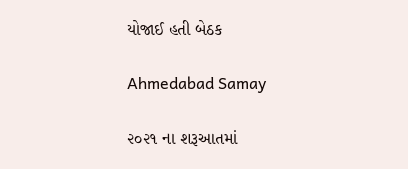યોજાઈ હતી બેઠક

Ahmedabad Samay

૨૦૨૧ ના શરૂઆતમાં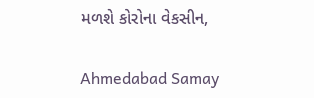મળશે કોરોના વેકસીન,

Ahmedabad Samay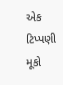એક ટિપ્પણી મૂકો